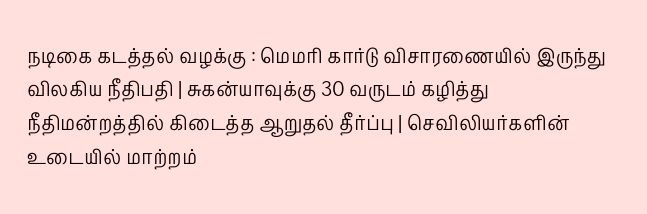நடிகை கடத்தல் வழக்கு : மெமரி கார்டு விசாரணையில் இருந்து விலகிய நீதிபதி | சுகன்யாவுக்கு 30 வருடம் கழித்து நீதிமன்றத்தில் கிடைத்த ஆறுதல் தீர்ப்பு | செவிலியர்களின் உடையில் மாற்றம்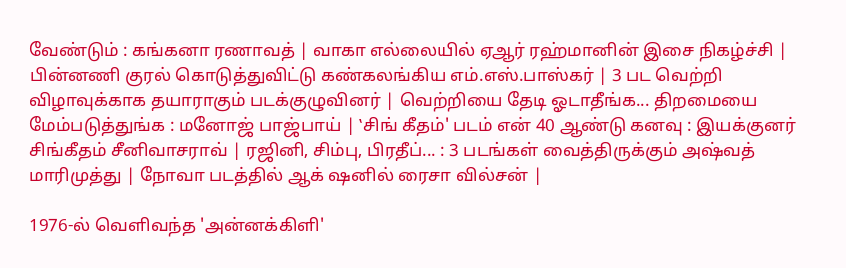வேண்டும் : கங்கனா ரணாவத் | வாகா எல்லையில் ஏஆர் ரஹ்மானின் இசை நிகழ்ச்சி | பின்னணி குரல் கொடுத்துவிட்டு கண்கலங்கிய எம்.எஸ்.பாஸ்கர் | 3 பட வெற்றி விழாவுக்காக தயாராகும் படக்குழுவினர் | வெற்றியை தேடி ஓடாதீங்க... திறமையை மேம்படுத்துங்க : மனோஜ் பாஜ்பாய் | ‛சிங் கீதம்' படம் என் 40 ஆண்டு கனவு : இயக்குனர் சிங்கீதம் சீனிவாசராவ் | ரஜினி, சிம்பு, பிரதீப்... : 3 படங்கள் வைத்திருக்கும் அஷ்வத் மாரிமுத்து | நோவா படத்தில் ஆக் ஷனில் ரைசா வில்சன் |

1976-ல் வெளிவந்த 'அன்னக்கிளி'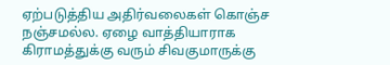ஏற்படுத்திய அதிர்வலைகள் கொஞ்ச நஞ்சமல்ல. ஏழை வாத்தியாராக கிராமத்துக்கு வரும் சிவகுமாருக்கு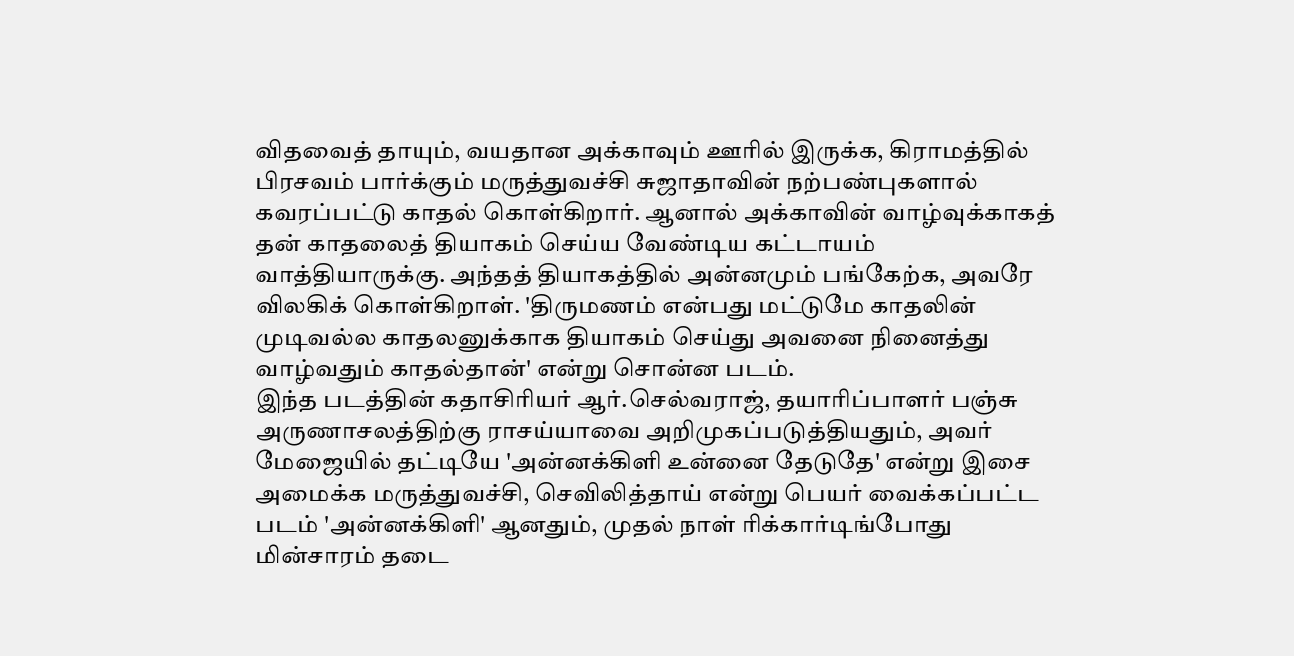விதவைத் தாயும், வயதான அக்காவும் ஊரில் இருக்க, கிராமத்தில் பிரசவம் பார்க்கும் மருத்துவச்சி சுஜாதாவின் நற்பண்புகளால் கவரப்பட்டு காதல் கொள்கிறார். ஆனால் அக்காவின் வாழ்வுக்காகத் தன் காதலைத் தியாகம் செய்ய வேண்டிய கட்டாயம் வாத்தியாருக்கு. அந்தத் தியாகத்தில் அன்னமும் பங்கேற்க, அவரே விலகிக் கொள்கிறாள். 'திருமணம் என்பது மட்டுமே காதலின் முடிவல்ல காதலனுக்காக தியாகம் செய்து அவனை நினைத்து வாழ்வதும் காதல்தான்' என்று சொன்ன படம்.
இந்த படத்தின் கதாசிரியர் ஆர்.செல்வராஜ், தயாரிப்பாளர் பஞ்சு அருணாசலத்திற்கு ராசய்யாவை அறிமுகப்படுத்தியதும், அவர் மேஜையில் தட்டியே 'அன்னக்கிளி உன்னை தேடுதே' என்று இசை அமைக்க மருத்துவச்சி, செவிலித்தாய் என்று பெயர் வைக்கப்பட்ட படம் 'அன்னக்கிளி' ஆனதும், முதல் நாள் ரிக்கார்டிங்போது மின்சாரம் தடை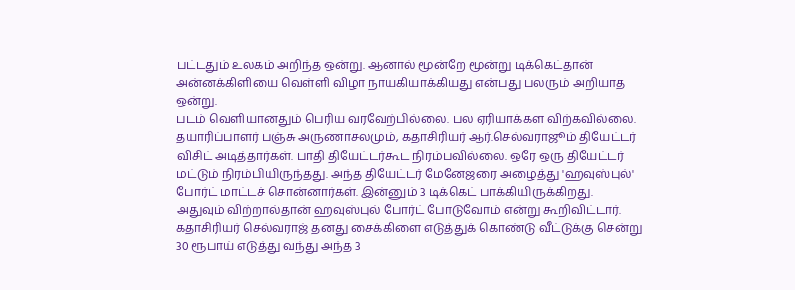பட்டதும் உலகம் அறிந்த ஒன்று. ஆனால் மூன்றே மூன்று டிக்கெட்தான் அன்னக்கிளியை வெள்ளி விழா நாயகியாக்கியது என்பது பலரும் அறியாத ஒன்று.
படம் வெளியானதும் பெரிய வரவேற்பில்லை. பல ஏரியாக்கள விற்கவில்லை. தயாரிப்பாளர் பஞ்சு அருணாசலமும், கதாசிரியர் ஆர்.செல்வராஜூம் தியேட்டர் விசிட் அடித்தார்கள். பாதி தியேட்டர்கூட நிரம்பவில்லை. ஒரே ஒரு தியேட்டர் மட்டும் நிரம்பியிருந்தது. அந்த தியேட்டர் மேனேஜரை அழைத்து 'ஹவுஸ்புல்' போர்ட் மாட்டச் சொன்னார்கள். இன்னும் 3 டிக்கெட் பாக்கியிருக்கிறது. அதுவும் விற்றால்தான் ஹவுஸ்புல் போர்ட் போடுவோம் என்று கூறிவிட்டார்.
கதாசிரியர் செல்வராஜ் தனது சைக்கிளை எடுத்துக் கொண்டு வீட்டுக்கு சென்று 30 ரூபாய் எடுத்து வந்து அந்த 3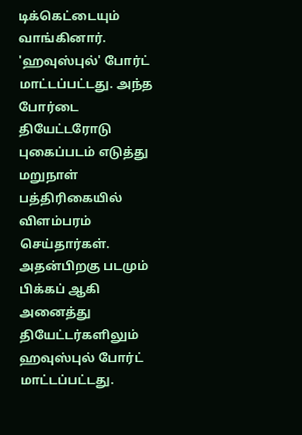டிக்கெட்டையும் வாங்கினார். 'ஹவுஸ்புல்' போர்ட் மாட்டப்பட்டது. அந்த போர்டை தியேட்டரோடு புகைப்படம் எடுத்து மறுநாள் பத்திரிகையில் விளம்பரம் செய்தார்கள். அதன்பிறகு படமும் பிக்கப் ஆகி அனைத்து தியேட்டர்களிலும் ஹவுஸ்புல் போர்ட் மாட்டப்பட்டது.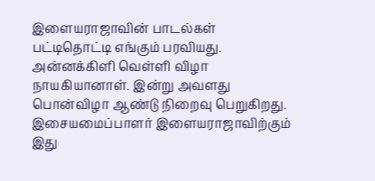இளையராஜாவின் பாடல்கள் பட்டிதொட்டி எங்கும் பரவியது. அன்னக்கிளி வெள்ளி விழா நாயகியானாள். இன்று அவளது பொன்விழா ஆண்டு நிறைவு பெறுகிறது. இசையமைப்பாளர் இளையராஜாவிற்கும் இது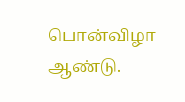பொன்விழா ஆண்டு.